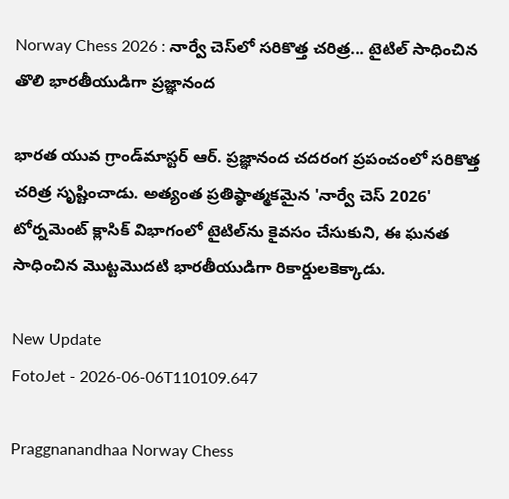Norway Chess 2026 : నార్వే చెస్‌లో సరికొత్త చరిత్ర... టైటిల్ సాధించిన తొలి భారతీయుడిగా ప్రజ్ఞానంద

భారత యువ గ్రాండ్‌మాస్టర్ ఆర్‌. ప్రజ్ఞానంద చదరంగ ప్రపంచంలో సరికొత్త చరిత్ర సృష్టించాడు. అత్యంత ప్రతిష్ఠాత్మకమైన 'నార్వే చెస్ 2026' టోర్నమెంట్‌ క్లాసిక్ విభాగంలో టైటిల్‌ను కైవసం చేసుకుని, ఈ ఘనత సాధించిన మొట్టమొదటి భారతీయుడిగా రికార్డులకెక్కాడు.

New Update
FotoJet - 2026-06-06T110109.647

Praggnanandhaa Norway Chess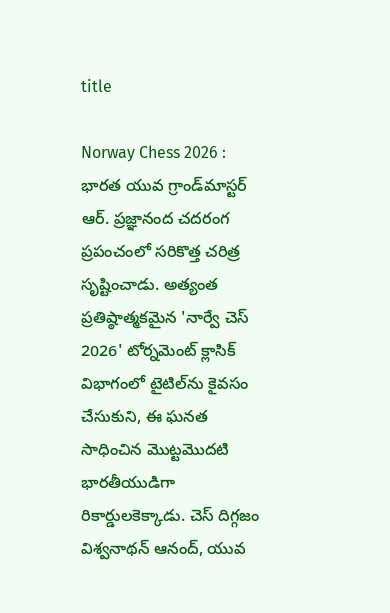title

Norway Chess 2026 : భారత యువ గ్రాండ్‌మాస్టర్ ఆర్‌. ప్రజ్ఞానంద చదరంగ ప్రపంచంలో సరికొత్త చరిత్ర సృష్టించాడు. అత్యంత ప్రతిష్ఠాత్మకమైన 'నార్వే చెస్ 2026' టోర్నమెంట్‌ క్లాసిక్ విభాగంలో టైటిల్‌ను కైవసం చేసుకుని, ఈ ఘనత సాధించిన మొట్టమొదటి భారతీయుడిగా రికార్డులకెక్కాడు. చెస్ దిగ్గజం విశ్వనాథన్ ఆనంద్, యువ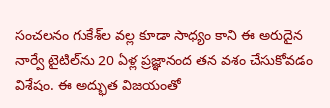సంచలనం గుకేశ్‌ల వల్ల కూడా సాధ్యం కాని ఈ అరుదైన నార్వే టైటిల్‌ను 20 ఏళ్ల ప్రజ్ఞానంద తన వశం చేసుకోవడం విశేషం. ఈ అద్భుత విజయంతో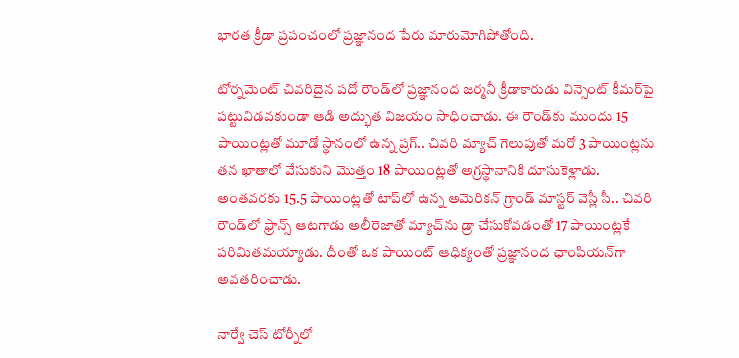భారత క్రీడా ప్రపంచంలో ప్రజ్ఞానంద పేరు మారుమోగిపోతోంది.

టోర్నమెంట్ చివరిదైన పదో రౌండ్‌లో ప్రజ్ఞానంద జర్మనీ క్రీడాకారుడు విన్సెంట్ కీమర్‌పై పట్టువిడవకుండా ఆడి అద్భుత విజయం సాధించాడు. ఈ రౌండ్‌కు ముందు 15 పాయింట్లతో మూడో స్థానంలో ఉన్న ప్రగ్.. చివరి మ్యాచ్ గెలుపుతో మరో 3 పాయింట్లను తన ఖాతాలో వేసుకుని మొత్తం 18 పాయింట్లతో అగ్రస్థానానికి దూసుకెళ్లాడు. అంతవరకు 15.5 పాయింట్లతో టాప్‌లో ఉన్న అమెరికన్ గ్రాండ్ మాస్టర్ వెస్లీ సీ.. చివరి రౌండ్‌లో ఫ్రాన్స్ ఆటగాడు అలీరెజాతో మ్యాచ్‌ను డ్రా చేసుకోవడంతో 17 పాయింట్లకే పరిమితమయ్యాడు. దీంతో ఒక పాయింట్ ఆధిక్యంతో ప్రజ్ఞానంద ఛాంపియన్‌గా అవతరించాడు.

నార్వే చెస్ టోర్నీలో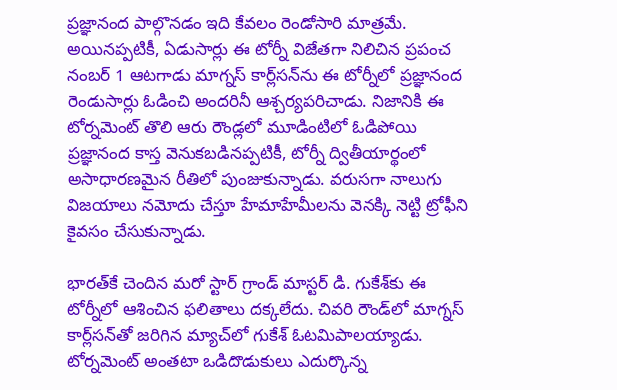ప్రజ్ఞానంద పాల్గొనడం ఇది కేవలం రెండోసారి మాత్రమే. అయినప్పటికీ, ఏడుసార్లు ఈ టోర్నీ విజేతగా నిలిచిన ప్రపంచ నంబర్ 1 ఆటగాడు మాగ్నస్ కార్ల్‌సన్‌ను ఈ టోర్నీలో ప్రజ్ఞానంద రెండుసార్లు ఓడించి అందరినీ ఆశ్చర్యపరిచాడు. నిజానికి ఈ టోర్నమెంట్ తొలి ఆరు రౌండ్లలో మూడింటిలో ఓడిపోయి ప్రజ్ఞానంద కాస్త వెనుకబడినప్పటికీ, టోర్నీ ద్వితీయార్థంలో అసాధారణమైన రీతిలో పుంజుకున్నాడు. వరుసగా నాలుగు విజయాలు నమోదు చేస్తూ హేమాహేమీలను వెనక్కి నెట్టి ట్రోఫీని కైవసం చేసుకున్నాడు.

భారత్‌కే చెందిన మరో స్టార్ గ్రాండ్ మాస్టర్ డి. గుకేశ్‌కు ఈ టోర్నీలో ఆశించిన ఫలితాలు దక్కలేదు. చివరి రౌండ్‌లో మాగ్నస్ కార్ల్‌సన్‌తో జరిగిన మ్యాచ్‌లో గుకేశ్ ఓటమిపాలయ్యాడు. టోర్నమెంట్ అంతటా ఒడిదొడుకులు ఎదుర్కొన్న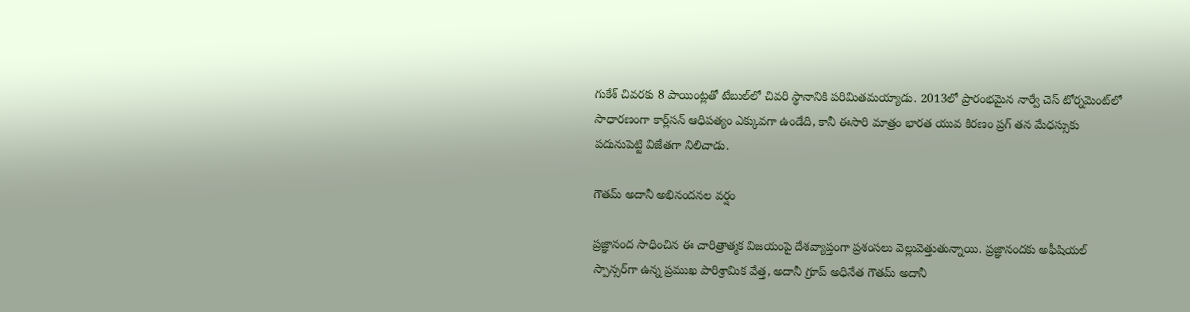గుకేశ్ చివరకు 8 పాయింట్లతో టేబుల్‌లో చివరి స్థానానికి పరిమితమయ్యాడు. 2013లో ప్రారంభమైన నార్వే చెస్ టోర్నమెంట్‌లో సాధారణంగా కార్ల్‌సన్ ఆధిపత్యం ఎక్కువగా ఉండేది, కానీ ఈసారి మాత్రం భారత యువ కిరణం ప్రగ్ తన మేధస్సుకు పదునుపెట్టి విజేతగా నిలిచాడు.

గౌతమ్ అదానీ అభినందనల వర్షం

ప్రజ్ఞానంద సాధించిన ఈ చారిత్రాత్మక విజయంపై దేశవ్యాప్తంగా ప్రశంసలు వెల్లువెత్తుతున్నాయి. ప్రజ్ఞానందకు అఫీషియల్ స్పాన్సర్‌గా ఉన్న ప్రముఖ పారిశ్రామిక వేత్త, అదానీ గ్రూప్ అధినేత గౌతమ్ అదానీ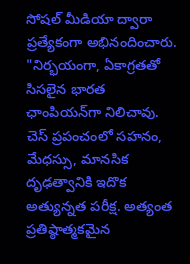సోషల్ మీడియా ద్వారా ప్రత్యేకంగా అభినందించారు. "నిర్భయంగా, ఏకాగ్రతతో సిసలైన భారత ఛాంపియన్‌గా నిలిచావు. చెస్ ప్రపంచంలో సహనం, మేధస్సు, మానసిక దృఢత్వానికి ఇదొక అత్యున్నత పరీక్ష. అత్యంత ప్రతిష్ఠాత్మకమైన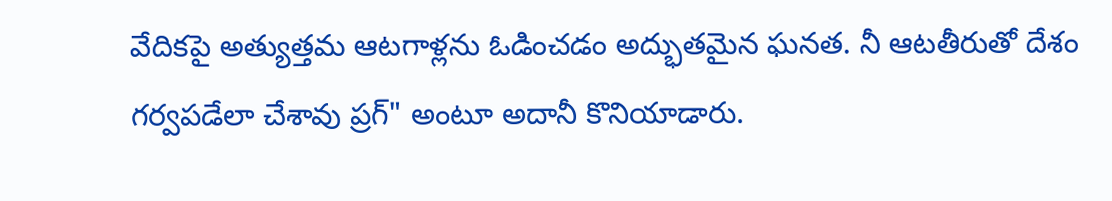వేదికపై అత్యుత్తమ ఆటగాళ్లను ఓడించడం అద్భుతమైన ఘనత. నీ ఆటతీరుతో దేశం గర్వపడేలా చేశావు ప్రగ్" అంటూ అదానీ కొనియాడారు.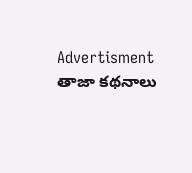Advertisment
తాజా కథనాలు